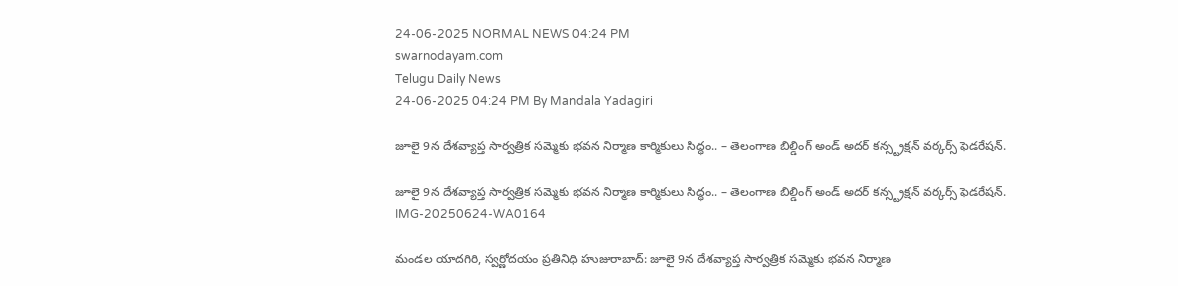24-06-2025 NORMAL NEWS 04:24 PM
swarnodayam.com
Telugu Daily News
24-06-2025 04:24 PM By Mandala Yadagiri

జూలై 9న దేశవ్యాప్త సార్వత్రిక సమ్మెకు భవన నిర్మాణ కార్మికులు సిద్ధం.. – తెలంగాణ బిల్డింగ్ అండ్ అదర్ కన్స్ట్రక్షన్ వర్కర్స్ ఫెడరేషన్.

జూలై 9న దేశవ్యాప్త సార్వత్రిక సమ్మెకు భవన నిర్మాణ కార్మికులు సిద్ధం.. – తెలంగాణ బిల్డింగ్ అండ్ అదర్ కన్స్ట్రక్షన్ వర్కర్స్ ఫెడరేషన్.
IMG-20250624-WA0164

మండల యాదగిరి, స్వర్ణోదయం ప్రతినిధి హుజురాబాద్: జూలై 9న దేశవ్యాప్త సార్వత్రిక సమ్మెకు భవన నిర్మాణ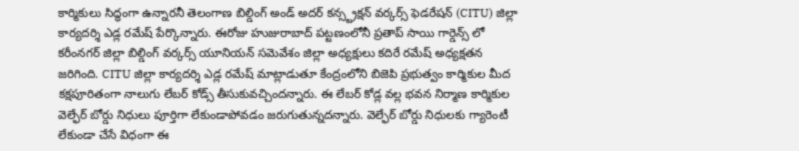కార్మికులు సిద్ధంగా ఉన్నారనీ తెలంగాణ బిల్డింగ్ అండ్ అదర్ కన్స్ట్రక్షన్ వర్కర్స్ ఫెడరేషన్ (CITU) జిల్లా కార్యదర్శి ఎడ్ల రమేష్ పేర్కొన్నారు. ఈరోజు హుజురాబాద్ పట్టణంలోనీ ప్రతాప్ సాయి గార్డెన్స్ లో కరీంనగర్ జిల్లా బిల్డింగ్ వర్కర్స్ యూనియన్ సమెవేశం జిల్లా అధ్యక్షులు కదిరే రమేష్ అధ్యక్షతన జరిగింది. CITU జిల్లా కార్యదర్శి ఎడ్ల రమేష్ మాట్లాడుతూ కేంద్రంలోని బిజెపి ప్రభుత్వం కార్మికుల మీద కక్షపూరితంగా నాలుగు లేబర్ కోడ్స్ తీసుకువచ్చిందన్నారు. ఈ లేబర్ కోడ్ల వల్ల భవన నిర్మాణ కార్మికుల వెల్ఫేర్ బోర్డు నిధులు పూర్తిగా లేకుండాపోవడం జరుగుతున్నదన్నారు. వెల్ఫేర్ బోర్డు నిధులకు గ్యారెంటీ లేకుండా చేసే విధంగా ఈ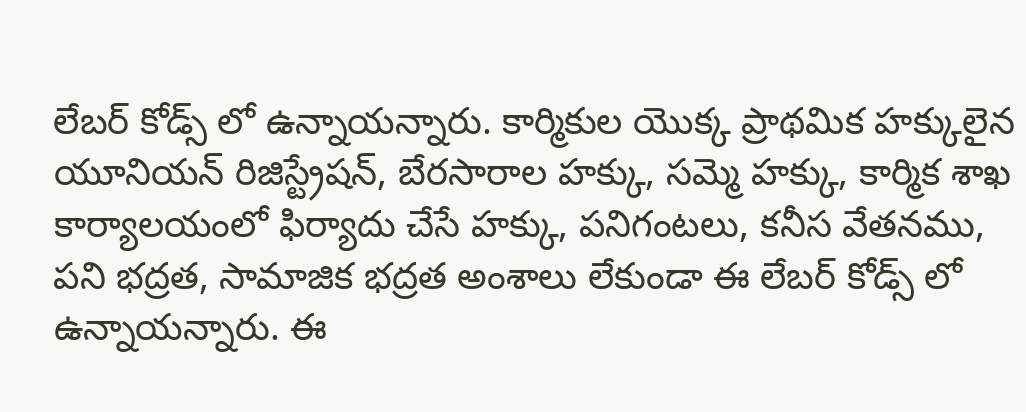లేబర్ కోడ్స్ లో ఉన్నాయన్నారు. కార్మికుల యొక్క ప్రాథమిక హక్కులైన యూనియన్ రిజిస్ట్రేషన్, బేరసారాల హక్కు, సమ్మె హక్కు, కార్మిక శాఖ కార్యాలయంలో ఫిర్యాదు చేసే హక్కు, పనిగంటలు, కనీస వేతనము, పని భద్రత, సామాజిక భద్రత అంశాలు లేకుండా ఈ లేబర్ కోడ్స్ లో ఉన్నాయన్నారు. ఈ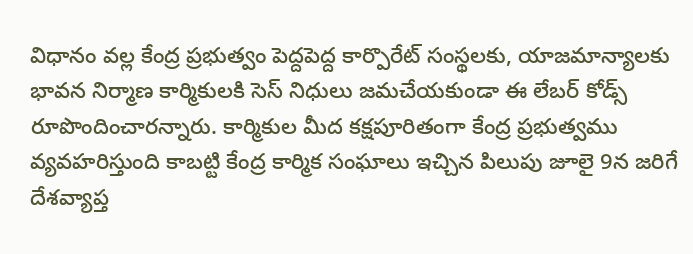విధానం వల్ల కేంద్ర ప్రభుత్వం పెద్దపెద్ద కార్పొరేట్ సంస్థలకు, యాజమాన్యాలకు భావన నిర్మాణ కార్మికులకి సెస్ నిధులు జమచేయకుండా ఈ లేబర్ కోడ్స్ రూపొందించారన్నారు. కార్మికుల మీద కక్షపూరితంగా కేంద్ర ప్రభుత్వము వ్యవహరిస్తుంది కాబట్టి కేంద్ర కార్మిక సంఘాలు ఇచ్చిన పిలుపు జూలై 9న జరిగే దేశవ్యాప్త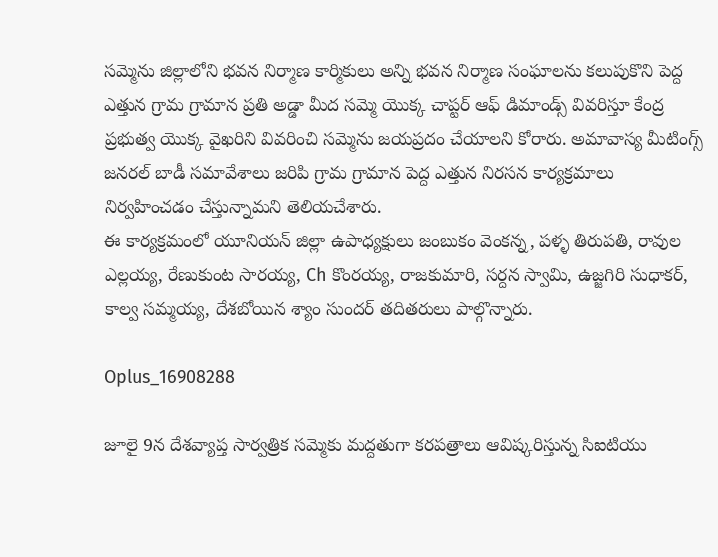సమ్మెను జిల్లాలోని భవన నిర్మాణ కార్మికులు అన్ని భవన నిర్మాణ సంఘాలను కలుపుకొని పెద్ద ఎత్తున గ్రామ గ్రామాన ప్రతి అడ్డా మీద సమ్మె యొక్క చాప్టర్ ఆఫ్ డిమాండ్స్ వివరిస్తూ కేంద్ర ప్రభుత్వ యొక్క వైఖరిని వివరించి సమ్మెను జయప్రదం చేయాలని కోరారు. అమావాస్య మీటింగ్స్ జనరల్ బాడీ సమావేశాలు జరిపి గ్రామ గ్రామాన పెద్ద ఎత్తున నిరసన కార్యక్రమాలు నిర్వహించడం చేస్తున్నామని తెలియచేశారు.
ఈ కార్యక్రమంలో యూనియన్ జిల్లా ఉపాధ్యక్షులు జంబుకం వెంకన్న, పళ్ళ తిరుపతి, రావుల ఎల్లయ్య, రేణుకుంట సారయ్య, Ch కొంరయ్య, రాజకుమారి, సర్దన స్వామి, ఉజ్జగిరి సుధాకర్, కాల్వ సమ్మయ్య, దేశబోయిన శ్యాం సుందర్ తదితరులు పాల్గొన్నారు.

Oplus_16908288

జూలై 9న దేశవ్యాప్త సార్వత్రిక సమ్మెకు మద్దతుగా కరపత్రాలు ఆవిష్కరిస్తున్న సిఐటియు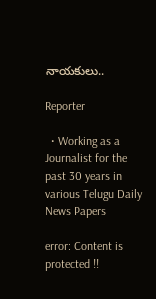నాయకులు..

Reporter

  • Working as a Journalist for the past 30 years in various Telugu Daily News Papers

error: Content is protected !!